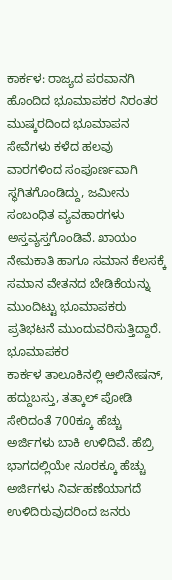ಕಾರ್ಕಳ: ರಾಜ್ಯದ ಪರವಾನಗಿ ಹೊಂದಿದ ಭೂಮಾಪಕರ ನಿರಂತರ ಮುಷ್ಕರದಿಂದ ಭೂಮಾಪನ ಸೇವೆಗಳು ಕಳೆದ ಹಲವು ವಾರಗಳಿಂದ ಸಂಪೂರ್ಣವಾಗಿ ಸ್ಥಗಿತಗೊಂಡಿದ್ದು, ಜಮೀನು ಸಂಬಂಧಿತ ವ್ಯವಹಾರಗಳು ಅಸ್ತವ್ಯಸ್ತಗೊಂಡಿವೆ. ಖಾಯಂ ನೇಮಕಾತಿ ಹಾಗೂ ಸಮಾನ ಕೆಲಸಕ್ಕೆ ಸಮಾನ ವೇತನದ ಬೇಡಿಕೆಯನ್ನು ಮುಂದಿಟ್ಟು ಭೂಮಾಪಕರು ಪ್ರತಿಭಟನೆ ಮುಂದುವರಿಸುತ್ತಿದ್ದಾರೆ. ಭೂಮಾಪಕರ
ಕಾರ್ಕಳ ತಾಲೂಕಿನಲ್ಲಿ ಆಲಿನೇಷನ್, ಹದ್ದುಬಸ್ತು, ತತ್ಕಾಲ್ ಪೋಡಿ ಸೇರಿದಂತೆ 700ಕ್ಕೂ ಹೆಚ್ಚು ಅರ್ಜಿಗಳು ಬಾಕಿ ಉಳಿದಿವೆ. ಹೆಬ್ರಿ ಭಾಗದಲ್ಲಿಯೇ ನೂರಕ್ಕೂ ಹೆಚ್ಚು ಅರ್ಜಿಗಳು ನಿರ್ವಹಣೆಯಾಗದೆ ಉಳಿದಿರುವುದರಿಂದ ಜನರು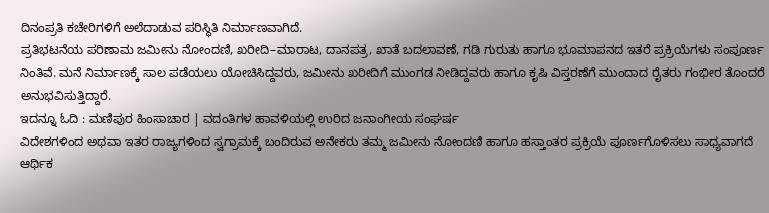ದಿನಂಪ್ರತಿ ಕಚೇರಿಗಳಿಗೆ ಅಲೆದಾಡುವ ಪರಿಸ್ಥಿತಿ ನಿರ್ಮಾಣವಾಗಿದೆ.
ಪ್ರತಿಭಟನೆಯ ಪರಿಣಾಮ ಜಮೀನು ನೋಂದಣಿ, ಖರೀದಿ–ಮಾರಾಟ, ದಾನಪತ್ರ, ಖಾತೆ ಬದಲಾವಣೆ, ಗಡಿ ಗುರುತು ಹಾಗೂ ಭೂಮಾಪನದ ಇತರೆ ಪ್ರಕ್ರಿಯೆಗಳು ಸಂಪೂರ್ಣ ನಿಂತಿವೆ. ಮನೆ ನಿರ್ಮಾಣಕ್ಕೆ ಸಾಲ ಪಡೆಯಲು ಯೋಚಿಸಿದ್ದವರು, ಜಮೀನು ಖರೀದಿಗೆ ಮುಂಗಡ ನೀಡಿದ್ದವರು ಹಾಗೂ ಕೃಷಿ ವಿಸ್ತರಣೆಗೆ ಮುಂದಾದ ರೈತರು ಗಂಭೀರ ತೊಂದರೆ ಅನುಭವಿಸುತ್ತಿದ್ದಾರೆ.
ಇದನ್ನೂ ಓದಿ : ಮಣಿಪುರ ಹಿಂಸಾಚಾರ | ವದಂತಿಗಳ ಹಾವಳಿಯಲ್ಲಿ ಉರಿದ ಜನಾಂಗೀಯ ಸಂಘರ್ಷ
ವಿದೇಶಗಳಿಂದ ಅಥವಾ ಇತರ ರಾಜ್ಯಗಳಿಂದ ಸ್ವಗ್ರಾಮಕ್ಕೆ ಬಂದಿರುವ ಅನೇಕರು ತಮ್ಮ ಜಮೀನು ನೋಂದಣಿ ಹಾಗೂ ಹಸ್ತಾಂತರ ಪ್ರಕ್ರಿಯೆ ಪೂರ್ಣಗೊಳಿಸಲು ಸಾಧ್ಯವಾಗದೆ ಆರ್ಥಿಕ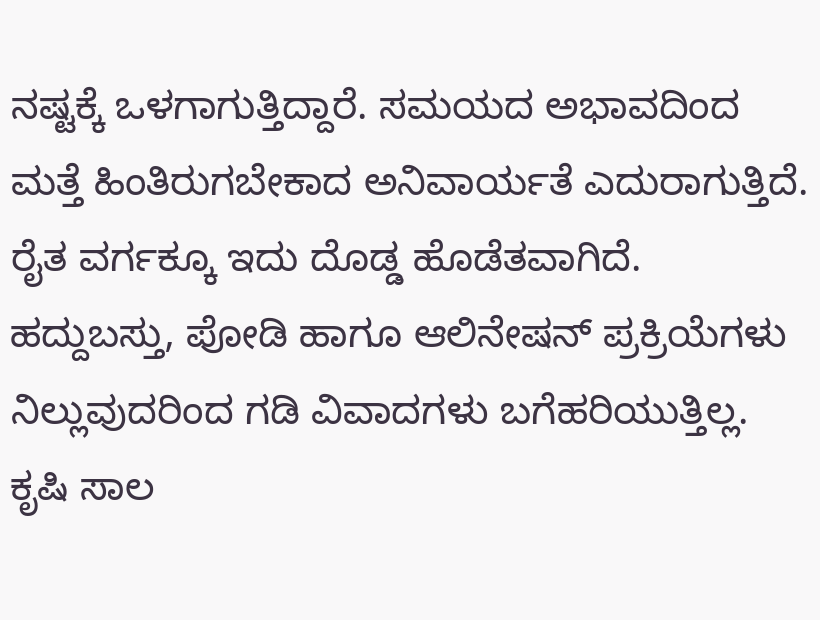ನಷ್ಟಕ್ಕೆ ಒಳಗಾಗುತ್ತಿದ್ದಾರೆ. ಸಮಯದ ಅಭಾವದಿಂದ ಮತ್ತೆ ಹಿಂತಿರುಗಬೇಕಾದ ಅನಿವಾರ್ಯತೆ ಎದುರಾಗುತ್ತಿದೆ.
ರೈತ ವರ್ಗಕ್ಕೂ ಇದು ದೊಡ್ಡ ಹೊಡೆತವಾಗಿದೆ. ಹದ್ದುಬಸ್ತು, ಪೋಡಿ ಹಾಗೂ ಆಲಿನೇಷನ್ ಪ್ರಕ್ರಿಯೆಗಳು ನಿಲ್ಲುವುದರಿಂದ ಗಡಿ ವಿವಾದಗಳು ಬಗೆಹರಿಯುತ್ತಿಲ್ಲ. ಕೃಷಿ ಸಾಲ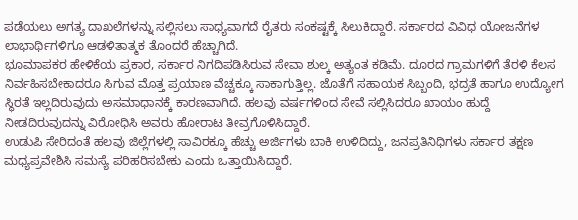ಪಡೆಯಲು ಅಗತ್ಯ ದಾಖಲೆಗಳನ್ನು ಸಲ್ಲಿಸಲು ಸಾಧ್ಯವಾಗದೆ ರೈತರು ಸಂಕಷ್ಟಕ್ಕೆ ಸಿಲುಕಿದ್ದಾರೆ. ಸರ್ಕಾರದ ವಿವಿಧ ಯೋಜನೆಗಳ ಲಾಭಾರ್ಥಿಗಳಿಗೂ ಆಡಳಿತಾತ್ಮಕ ತೊಂದರೆ ಹೆಚ್ಚಾಗಿದೆ.
ಭೂಮಾಪಕರ ಹೇಳಿಕೆಯ ಪ್ರಕಾರ, ಸರ್ಕಾರ ನಿಗದಿಪಡಿಸಿರುವ ಸೇವಾ ಶುಲ್ಕ ಅತ್ಯಂತ ಕಡಿಮೆ. ದೂರದ ಗ್ರಾಮಗಳಿಗೆ ತೆರಳಿ ಕೆಲಸ ನಿರ್ವಹಿಸಬೇಕಾದರೂ ಸಿಗುವ ಮೊತ್ತ ಪ್ರಯಾಣ ವೆಚ್ಚಕ್ಕೂ ಸಾಕಾಗುತ್ತಿಲ್ಲ. ಜೊತೆಗೆ ಸಹಾಯಕ ಸಿಬ್ಬಂದಿ, ಭದ್ರತೆ ಹಾಗೂ ಉದ್ಯೋಗ ಸ್ಥಿರತೆ ಇಲ್ಲದಿರುವುದು ಅಸಮಾಧಾನಕ್ಕೆ ಕಾರಣವಾಗಿದೆ. ಹಲವು ವರ್ಷಗಳಿಂದ ಸೇವೆ ಸಲ್ಲಿಸಿದರೂ ಖಾಯಂ ಹುದ್ದೆ ನೀಡದಿರುವುದನ್ನು ವಿರೋಧಿಸಿ ಅವರು ಹೋರಾಟ ತೀವ್ರಗೊಳಿಸಿದ್ದಾರೆ.
ಉಡುಪಿ ಸೇರಿದಂತೆ ಹಲವು ಜಿಲ್ಲೆಗಳಲ್ಲಿ ಸಾವಿರಕ್ಕೂ ಹೆಚ್ಚು ಅರ್ಜಿಗಳು ಬಾಕಿ ಉಳಿದಿದ್ದು, ಜನಪ್ರತಿನಿಧಿಗಳು ಸರ್ಕಾರ ತಕ್ಷಣ ಮಧ್ಯಪ್ರವೇಶಿಸಿ ಸಮಸ್ಯೆ ಪರಿಹರಿಸಬೇಕು ಎಂದು ಒತ್ತಾಯಿಸಿದ್ದಾರೆ.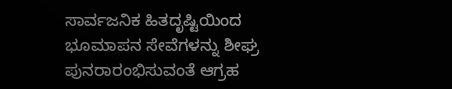ಸಾರ್ವಜನಿಕ ಹಿತದೃಷ್ಟಿಯಿಂದ ಭೂಮಾಪನ ಸೇವೆಗಳನ್ನು ಶೀಘ್ರ ಪುನರಾರಂಭಿಸುವಂತೆ ಆಗ್ರಹ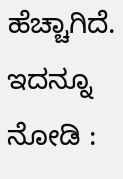ಹೆಚ್ಚಾಗಿದೆ.
ಇದನ್ನೂ ನೋಡಿ :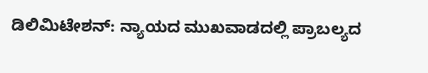ಡಿಲಿಮಿಟೇಶನ್: ನ್ಯಾಯದ ಮುಖವಾಡದಲ್ಲಿ ಪ್ರಾಬಲ್ಯದ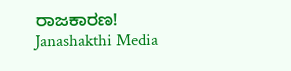ರಾಜಕಾರಣ! Janashakthi Media